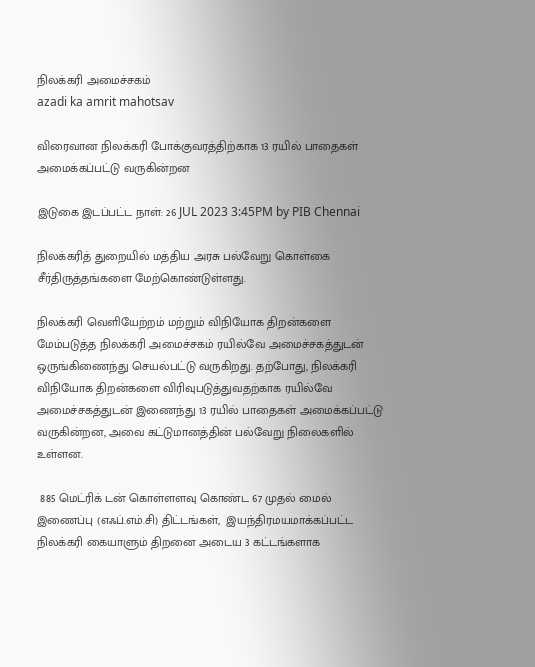நிலக்கரி அமைச்சகம்
azadi ka amrit mahotsav

விரைவான நிலக்கரி போக்குவரத்திற்காக 13 ரயில் பாதைகள் அமைக்கப்பட்டு வருகின்றன

இடுகை இடப்பட்ட நாள்: 26 JUL 2023 3:45PM by PIB Chennai

நிலக்கரித் துறையில் மத்திய அரசு பல்வேறு கொள்கை சீர்திருத்தங்களை மேற்கொண்டுள்ளது.

நிலக்கரி வெளியேற்றம் மற்றும் விநியோக திறன்களை மேம்படுத்த நிலக்கரி அமைச்சகம் ரயில்வே அமைச்சகத்துடன் ஒருங்கிணைந்து செயல்பட்டு வருகிறது. தற்போது, நிலக்கரி விநியோக திறன்களை விரிவுபடுத்துவதற்காக ரயில்வே அமைச்சகத்துடன் இணைந்து 13 ரயில் பாதைகள் அமைக்கப்பட்டு வருகின்றன, அவை கட்டுமானத்தின் பல்வேறு நிலைகளில் உள்ளன.

 885 மெட்ரிக் டன் கொள்ளளவு கொண்ட 67 முதல் மைல் இணைப்பு (எஃப்.எம்.சி) திட்டங்கள்,  இயந்திரமயமாக்கப்பட்ட நிலக்கரி கையாளும் திறனை அடைய 3 கட்டங்களாக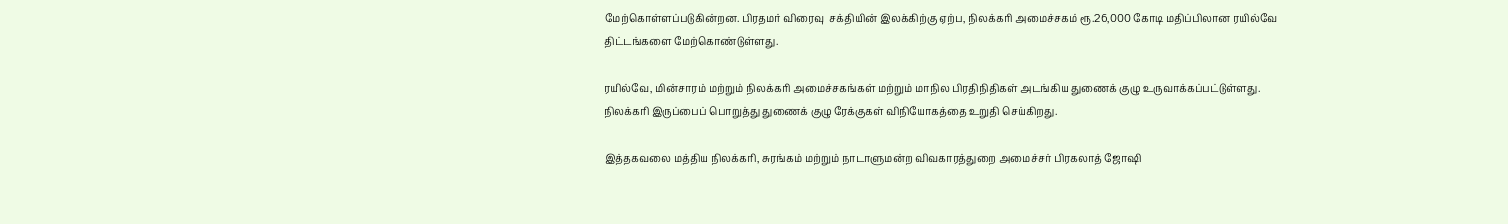மேற்கொள்ளப்படுகின்றன. பிரதமர் விரைவு  சக்தியின் இலக்கிற்கு ஏற்ப, நிலக்கரி அமைச்சகம் ரூ.26,000 கோடி மதிப்பிலான ரயில்வே திட்டங்களை மேற்கொண்டுள்ளது.

ரயில்வே, மின்சாரம் மற்றும் நிலக்கரி அமைச்சகங்கள் மற்றும் மாநில பிரதிநிதிகள் அடங்கிய துணைக் குழு உருவாக்கப்பட்டுள்ளது. நிலக்கரி இருப்பைப் பொறுத்து துணைக் குழு ரேக்குகள் விநியோகத்தை உறுதி செய்கிறது.

இத்தகவலை மத்திய நிலக்கரி, சுரங்கம் மற்றும் நாடாளுமன்ற விவகாரத்துறை அமைச்சர் பிரகலாத் ஜோஷி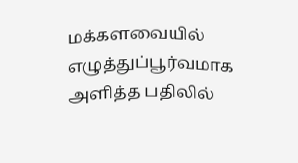மக்களவையில் எழுத்துப்பூர்வமாக அளித்த பதிலில்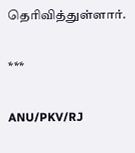தெரிவித்துள்ளார்.

***

ANU/PKV/RJ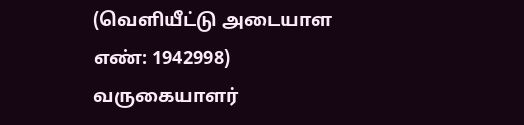(வெளியீட்டு அடையாள எண்: 1942998) வருகையாளர்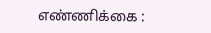எண்ணிக்கை :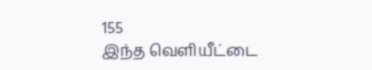155
இந்த வெளியீட்டை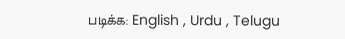படிக்க: English , Urdu , Telugu